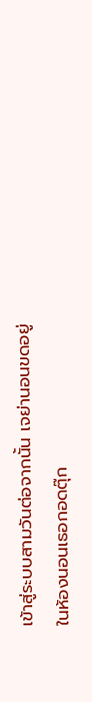เข้าสู่ระบบสามวันต่อจากนั้น เจย่านอนขดอยู่ในห้องนอนเธอกอดตุ๊ก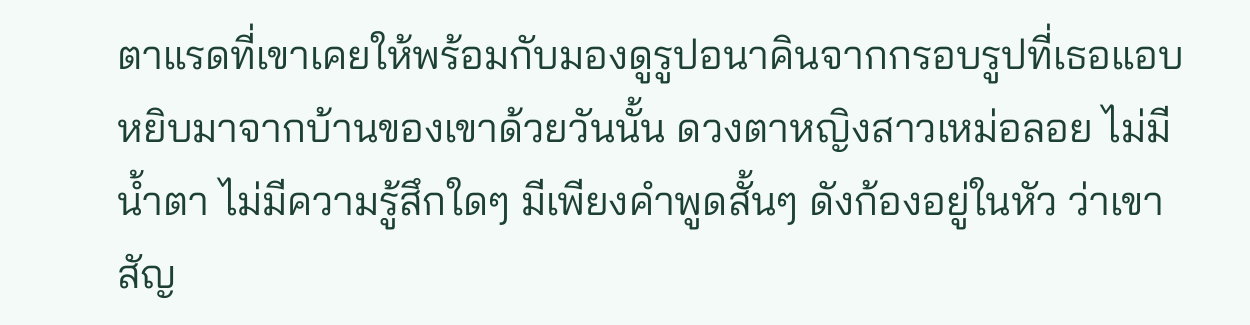ตาแรดที่เขาเคยให้พร้อมกับมองดูรูปอนาคินจากกรอบรูปที่เธอแอบหยิบมาจากบ้านของเขาด้วยวันนั้น ดวงตาหญิงสาวเหม่อลอย ไม่มีน้ำตา ไม่มีความรู้สึกใดๆ มีเพียงคำพูดสั้นๆ ดังก้องอยู่ในหัว ว่าเขาสัญ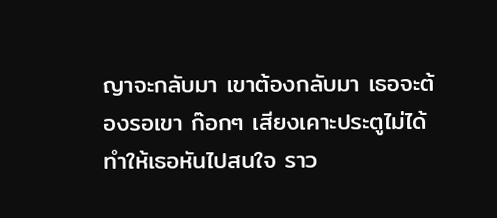ญาจะกลับมา เขาต้องกลับมา เธอจะต้องรอเขา ก๊อกๆ เสียงเคาะประตูไม่ได้ทำให้เธอหันไปสนใจ ราว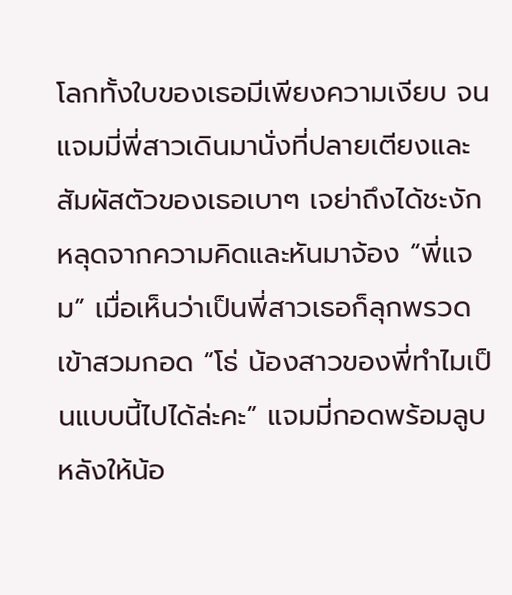โลกทั้งใบของเธอมีเพียงความเงียบ จนแจมมี่พี่สาวเดินมานั่งที่ปลายเตียงและสัมผัสตัวของเธอเบาๆ เจย่าถึงได้ชะงักหลุดจากความคิดและหันมาจ้อง “พี่แจม” เมื่อเห็นว่าเป็นพี่สาวเธอก็ลุกพรวดเข้าสวมกอด “โธ่ น้องสาวของพี่ทำไมเป็นแบบนี้ไปได้ล่ะคะ” แจมมี่กอดพร้อมลูบหลังให้น้อ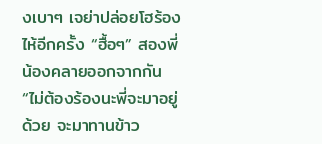งเบาๆ เจย่าปล่อยโฮร้องไห้อีกครั้ง “ฮื้อๆ” สองพี่น้องคลายออกจากกัน “ไม่ต้องร้องนะพี่จะมาอยู่ด้วย จะมาทานข้าว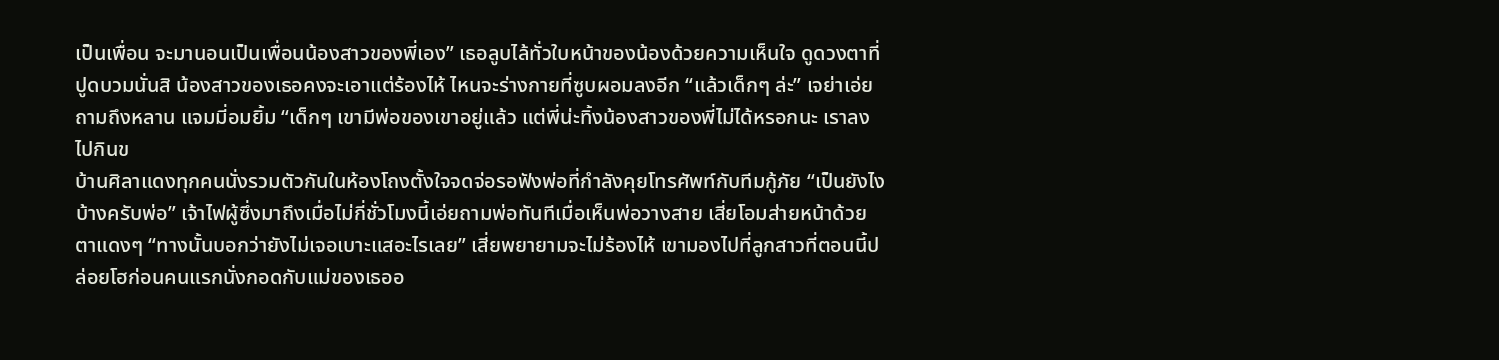เป็นเพื่อน จะมานอนเป็นเพื่อนน้องสาวของพี่เอง” เธอลูบไล้ทั่วใบหน้าของน้องด้วยความเห็นใจ ดูดวงตาที่ปูดบวมนั่นสิ น้องสาวของเธอคงจะเอาแต่ร้องไห้ ไหนจะร่างกายที่ซูบผอมลงอีก “แล้วเด็กๆ ล่ะ” เจย่าเอ่ยถามถึงหลาน แจมมี่อมยิ้ม “เด็กๆ เขามีพ่อของเขาอยู่แล้ว แต่พี่น่ะทิ้งน้องสาวของพี่ไม่ได้หรอกนะ เราลงไปกินข
บ้านศิลาแดงทุกคนนั่งรวมตัวกันในห้องโถงตั้งใจจดจ่อรอฟังพ่อที่กำลังคุยโทรศัพท์กับทีมกู้ภัย “เป็นยังไงบ้างครับพ่อ” เจ้าไฟผู้ซึ่งมาถึงเมื่อไม่กี่ชั่วโมงนี้เอ่ยถามพ่อทันทีเมื่อเห็นพ่อวางสาย เสี่ยโอมส่ายหน้าด้วยตาแดงๆ “ทางนั้นบอกว่ายังไม่เจอเบาะแสอะไรเลย” เสี่ยพยายามจะไม่ร้องไห้ เขามองไปที่ลูกสาวที่ตอนนี้ปล่อยโฮก่อนคนแรกนั่งกอดกับแม่ของเธออ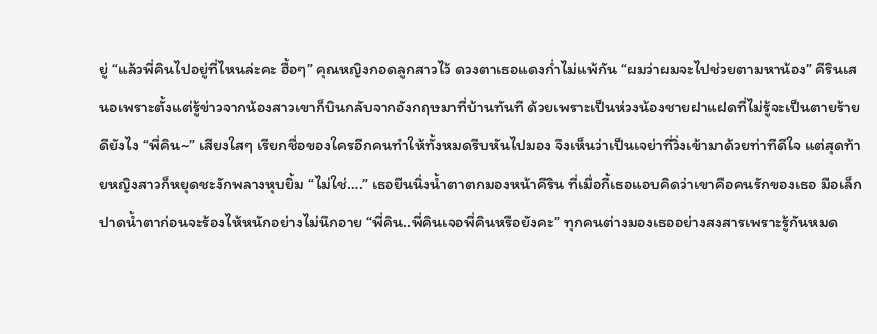ยู่ “แล้วพี่คินไปอยู่ที่ไหนล่ะคะ ฮื้อๆ” คุณหญิงกอดลูกสาวไว้ ดวงตาเธอแดงก่ำไม่แพ้กัน “ผมว่าผมจะไปช่วยตามหาน้อง” คีรินเสนอเพราะตั้งแต่รู้ข่าวจากน้องสาวเขาก็บินกลับจากอังกฤษมาที่บ้านทันที ด้วยเพราะเป็นห่วงน้องชายฝาแฝดที่ไม่รู้จะเป็นตายร้ายดียังไง “พี่คิน~” เสียงใสๆ เรียกชื่อของใครอีกคนทำให้ทั้งหมดรีบหันไปมอง จึงเห็นว่าเป็นเจย่าที่วิ่งเข้ามาด้วยท่าทีดีใจ แต่สุดท้ายหญิงสาวก็หยุดชะงักพลางหุบยิ้ม “ไม่ใช่….” เธอยืนนิ่งน้ำตาตกมองหน้าคีริน ที่เมื่อกี้เธอแอบคิดว่าเขาคือคนรักของเธอ มือเล็กปาดน้ำตาก่อนจะร้องไห้หนักอย่างไม่นึกอาย “พี่คิน..พี่คินเจอพี่คินหรือยังคะ” ทุกคนต่างมองเธออย่างสงสารเพราะรู้กันหมด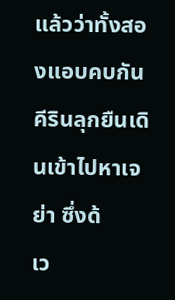แล้วว่าทั้งสองแอบคบกัน คีรินลุกยืนเดินเข้าไปหาเจย่า ซึ่งด้
เว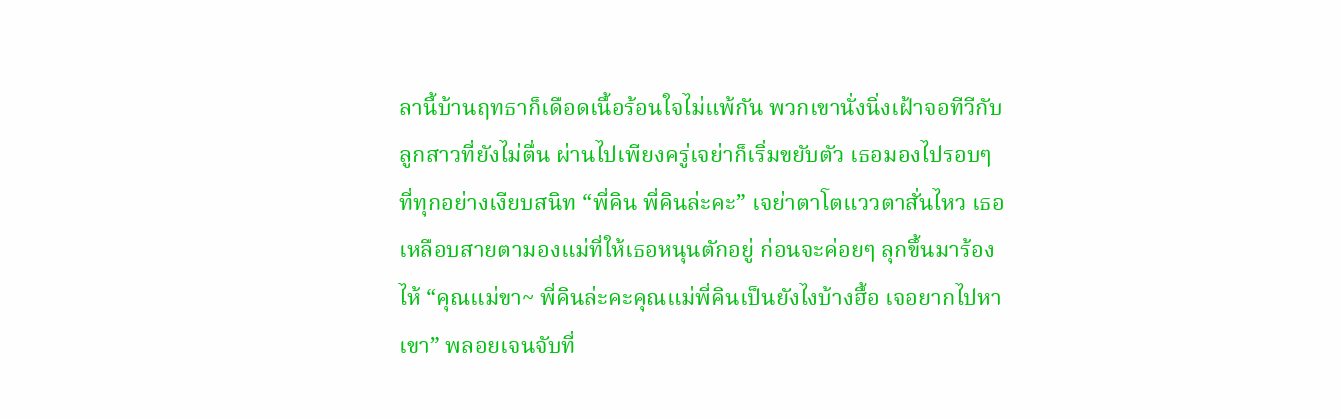ลานี้บ้านฤทธาก็เดือดเนื้อร้อนใจไม่แพ้กัน พวกเขานั่งนิ่งเฝ้าจอทีวีกับลูกสาวที่ยังไม่ตื่น ผ่านไปเพียงครู่เจย่าก็เริ่มขยับตัว เธอมองไปรอบๆ ที่ทุกอย่างเงียบสนิท “พี่คิน พี่คินล่ะคะ” เจย่าตาโตแววตาสั่นไหว เธอเหลือบสายตามองแม่ที่ให้เธอหนุนตักอยู่ ก่อนจะค่อยๆ ลุกขึ้นมาร้องไห้ “คุณแม่ขา~ พี่คินล่ะคะคุณแม่พี่คินเป็นยังไงบ้างฮื้อ เจอยากไปหาเขา” พลอยเจนจับที่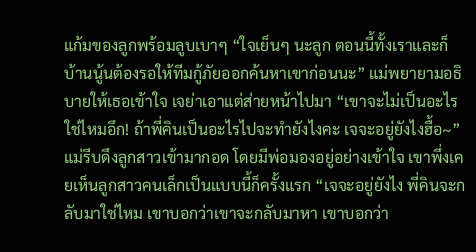แก้มของลูกพร้อมลูบเบาๆ “ใจเย็นๆ นะลูก ตอนนี้ทั้งเราและก็บ้านนู้นต้องรอให้ทีมกู้ภัยออกค้นหาเขาก่อนนะ” แม่พยายามอธิบายให้เธอเข้าใจ เจย่าเอาแต่ส่ายหน้าไปมา “เขาจะไม่เป็นอะไรใช่ไหมอึก! ถ้าพี่คินเป็นอะไรไปจะทำยังไงคะ เจจะอยู่ยังไงฮื้อ~” แม่รีบดึงลูกสาวเข้ามากอด โดยมีพ่อมองอยู่อย่างเข้าใจ เขาพึ่งเคยเห็นลูกสาวคนเล็กเป็นแบบนี้ก็ครั้งแรก “เจจะอยู่ยังไง พี่คินจะกลับมาใช่ไหม เขาบอกว่าเขาจะกลับมาหา เขาบอกว่า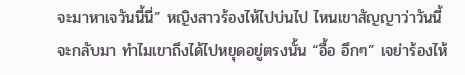จะมาหาเจวันนี้นี่” หญิงสาวร้องไห้ไปบ่นไป ไหนเขาสัญญาว่าวันนี้จะกลับมา ทำไมเขาถึงได้ไปหยุดอยู่ตรงนั้น “อื้อ อึกๆ” เจย่าร้องไห้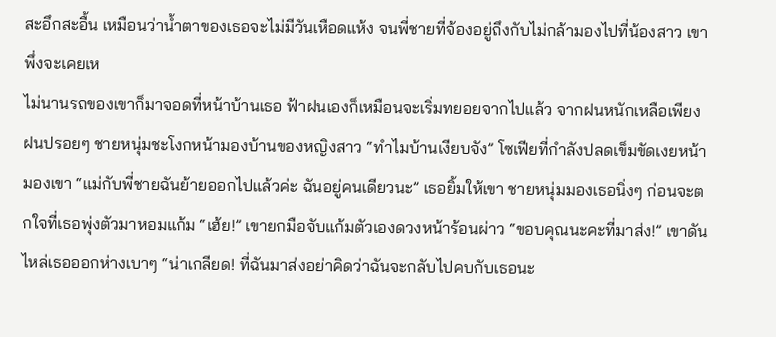สะอึกสะอื้น เหมือนว่าน้ำตาของเธอจะไม่มีวันเหือดแห้ง จนพี่ชายที่จ้องอยู่ถึงกับไม่กล้ามองไปที่น้องสาว เขาพึ่งจะเคยเห
ไม่นานรถของเขาก็มาจอดที่หน้าบ้านเธอ ฟ้าฝนเองก็เหมือนจะเริ่มทยอยจากไปแล้ว จากฝนหนักเหลือเพียงฝนปรอยๆ ชายหนุ่มชะโงกหน้ามองบ้านของหญิงสาว “ทำไมบ้านเงียบจัง” โซเฟียที่กำลังปลดเข็มขัดเงยหน้ามองเขา “แม่กับพี่ชายฉันย้ายออกไปแล้วค่ะ ฉันอยู่คนเดียวนะ” เธอยิ้มให้เขา ชายหนุ่มมองเธอนิ่งๆ ก่อนจะตกใจที่เธอพุ่งตัวมาหอมแก้ม “เฮ้ย!” เขายกมือจับแก้มตัวเองดวงหน้าร้อนผ่าว “ขอบคุณนะคะที่มาส่ง!” เขาดันไหล่เธอออกห่างเบาๆ “น่าเกลียด! ที่ฉันมาส่งอย่าคิดว่าฉันจะกลับไปคบกับเธอนะ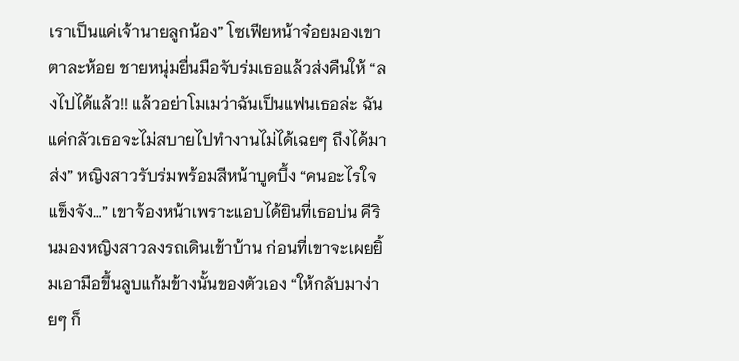เราเป็นแค่เจ้านายลูกน้อง” โซเฟียหน้าจ๋อยมองเขาตาละห้อย ชายหนุ่มยื่นมือจับร่มเธอแล้วส่งคืนให้ “ลงไปได้แล้ว!! แล้วอย่าโมเมว่าฉันเป็นแฟนเธอล่ะ ฉันแค่กลัวเธอจะไม่สบายไปทำงานไม่ได้เฉยๆ ถึงได้มาส่ง” หญิงสาวรับร่มพร้อมสีหน้าบูดบึ้ง “คนอะไรใจแข็งจัง…” เขาจ้องหน้าเพราะแอบได้ยินที่เธอบ่น คีรินมองหญิงสาวลงรถเดินเข้าบ้าน ก่อนที่เขาจะเผยยิ้มเอามือขึ้นลูบแก้มข้างนั้นของตัวเอง “ให้กลับมาง่ายๆ ก็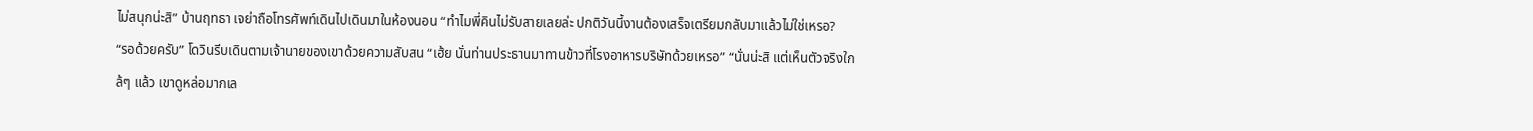ไม่สนุกน่ะสิ” บ้านฤทธา เจย่าถือโทรศัพท์เดินไปเดินมาในห้องนอน “ทำไมพี่คินไม่รับสายเลยล่ะ ปกติวันนี้งานต้องเสร็จเตรียมกลับมาแล้วไม่ใช่เหรอ?
“รอด้วยครับ” โดวินรีบเดินตามเจ้านายของเขาด้วยความสับสน “เฮ้ย นั่นท่านประธานมาทานข้าวที่โรงอาหารบริษัทด้วยเหรอ” “นั่นน่ะสิ แต่เห็นตัวจริงใกล้ๆ แล้ว เขาดูหล่อมากเล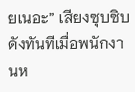ยเนอะ” เสียงซุบซิบดังทันทีเมื่อพนักงานห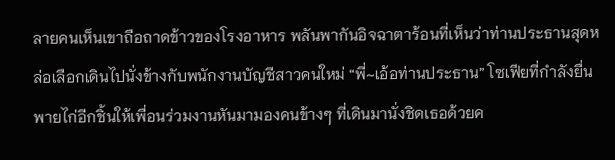ลายคนเห็นเขาถือถาดข้าวของโรงอาหาร พลันพากันอิจฉาตาร้อนที่เห็นว่าท่านประธานสุดหล่อเลือกเดินไปนั่งข้างกับพนักงานบัญชีสาวคนใหม่ “พี่~เอ้อท่านประธาน” โซเฟียที่กำลังยื่นพายไก่อีกชิ้นให้เพื่อนร่วมงานหันมามองคนข้างๆ ที่เดินมานั่งชิดเธอด้วยค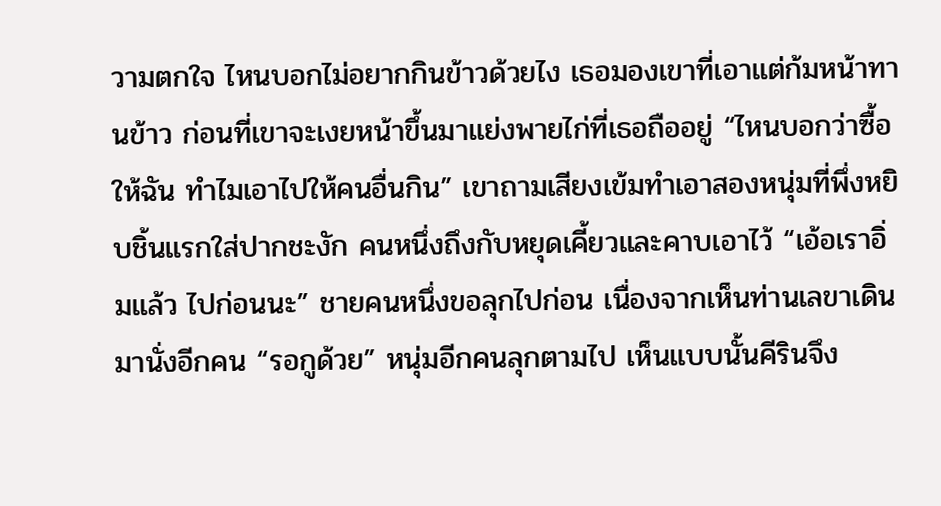วามตกใจ ไหนบอกไม่อยากกินข้าวด้วยไง เธอมองเขาที่เอาแต่ก้มหน้าทานข้าว ก่อนที่เขาจะเงยหน้าขึ้นมาแย่งพายไก่ที่เธอถืออยู่ “ไหนบอกว่าซื้อให้ฉัน ทำไมเอาไปให้คนอื่นกิน” เขาถามเสียงเข้มทำเอาสองหนุ่มที่พึ่งหยิบชิ้นแรกใส่ปากชะงัก คนหนึ่งถึงกับหยุดเคี้ยวและคาบเอาไว้ “เอ้อเราอิ่มแล้ว ไปก่อนนะ” ชายคนหนึ่งขอลุกไปก่อน เนื่องจากเห็นท่านเลขาเดินมานั่งอีกคน “รอกูด้วย” หนุ่มอีกคนลุกตามไป เห็นแบบนั้นคีรินจึง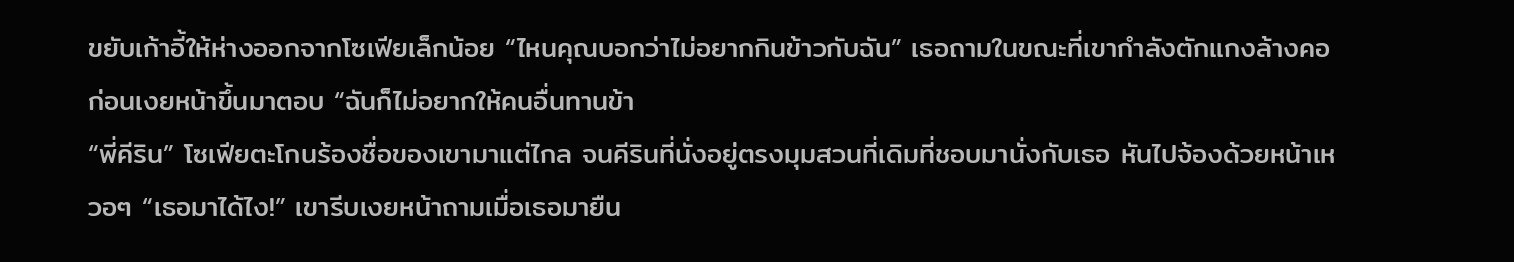ขยับเก้าอี้ให้ห่างออกจากโซเฟียเล็กน้อย “ไหนคุณบอกว่าไม่อยากกินข้าวกับฉัน” เธอถามในขณะที่เขากำลังตักแกงล้างคอ ก่อนเงยหน้าขึ้นมาตอบ “ฉันก็ไม่อยากให้คนอื่นทานข้า
“พี่คีริน” โซเฟียตะโกนร้องชื่อของเขามาแต่ไกล จนคีรินที่นั่งอยู่ตรงมุมสวนที่เดิมที่ชอบมานั่งกับเธอ หันไปจ้องด้วยหน้าเหวอๆ “เธอมาได้ไง!” เขารีบเงยหน้าถามเมื่อเธอมายืน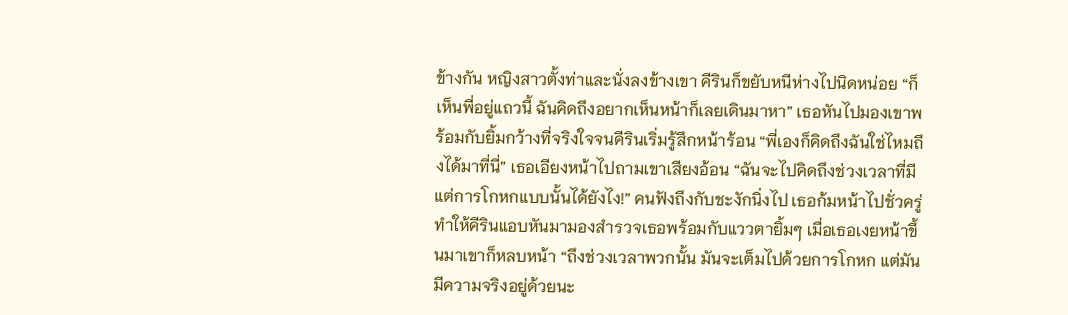ข้างกัน หญิงสาวตั้งท่าและนั่งลงข้างเขา คีรินก็ขยับหนีห่างไปนิดหน่อย “ก็เห็นพี่อยู่แถวนี้ ฉันคิดถึงอยากเห็นหน้าก็เลยเดินมาหา” เธอหันไปมองเขาพร้อมกับยิ้มกว้างที่จริงใจจนคีรินเริ่มรู้สึกหน้าร้อน “พี่เองก็คิดถึงฉันใช่ไหมถึงได้มาที่นี่” เธอเอียงหน้าไปถามเขาเสียงอ้อน “ฉันจะไปคิดถึงช่วงเวลาที่มีแต่การโกหกแบบนั้นได้ยังไง!” คนฟังถึงกับชะงักนิ่งไป เธอก้มหน้าไปชั่วครู่ ทำให้คีรินแอบหันมามองสำรวจเธอพร้อมกับแววตายิ้มๆ เมื่อเธอเงยหน้าขึ้นมาเขาก็หลบหน้า “ถึงช่วงเวลาพวกนั้น มันจะเต็มไปด้วยการโกหก แต่มันมีความจริงอยู่ด้วยนะ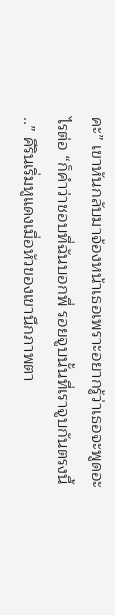คะ” เขาหันกลับมาจ้องหน้าเธอเพราะอยากรู้ว่าเธอจะพูดอะไรต่อ “ก็คำว่าชอบที่ฉันบอกพี่ รอยจูบนั้นที่เราจูบกันตรงนี้ ..” คีรินเริ่มหูแดงเมื่อหัวของเขานึกภาพตา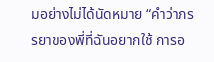มอย่างไม่ได้นัดหมาย “คำว่าภรรยาของพี่ที่ฉันอยากใช้ การอ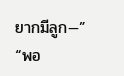ยากมีลูก—” “พอ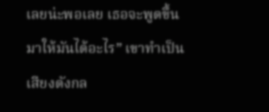เลยน่ะพอเลย เธอจะพูดขึ้นมาให้มันได้อะไร” เขาทำเป็นเสียงดังกล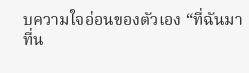บความใจอ่อนของตัวเอง “ที่ฉันมาที่น